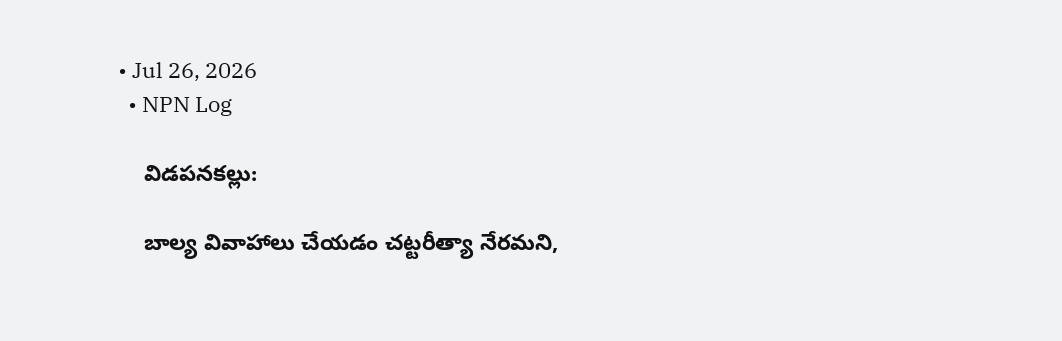• Jul 26, 2026
  • NPN Log

    విడపనకల్లు:

    బాల్య వివాహాలు చేయడం చట్టరీత్యా నేరమని,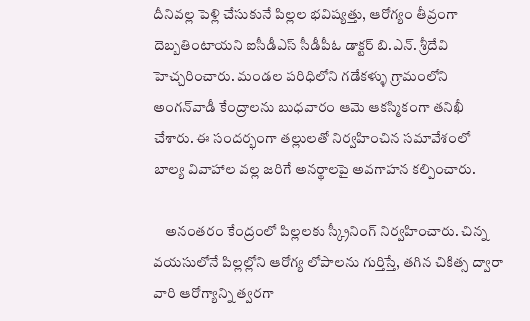దీనివల్ల పెళ్లి చేసుకునే పిల్లల భవిష్యత్తు, ఆరోగ్యం తీవ్రంగా దెబ్బతింటాయని ఐసీడీఎస్ సీడీపీఓ డాక్టర్ బి.ఎన్. శ్రీదేవి హెచ్చరించారు. మండల పరిధిలోని గడేకళ్ళు గ్రామంలోని అంగన్‌వాడీ కేంద్రాలను బుధవారం ఆమె ఆకస్మికంగా తనిఖీ చేశారు. ఈ సందర్భంగా తల్లులతో నిర్వహించిన సమావేశంలో బాల్య వివాహాల వల్ల జరిగే అనర్థాలపై అవగాహన కల్పించారు.

    అనంతరం కేంద్రంలో పిల్లలకు స్క్రీనింగ్ నిర్వహించారు. చిన్న వయసులోనే పిల్లల్లోని ఆరోగ్య లోపాలను గుర్తిస్తే, తగిన చికిత్స ద్వారా వారి ఆరోగ్యాన్ని త్వరగా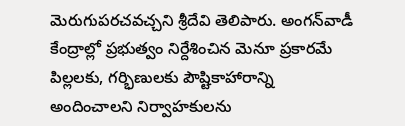మెరుగుపరచవచ్చని శ్రీదేవి తెలిపారు. అంగన్‌వాడీ కేంద్రాల్లో ప్రభుత్వం నిర్దేశించిన మెనూ ప్రకారమే పిల్లలకు, గర్భిణులకు పౌష్టికాహారాన్ని అందించాలని నిర్వాహకులను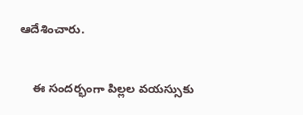ఆదేశించారు.

    ఈ సందర్భంగా పిల్లల వయస్సుకు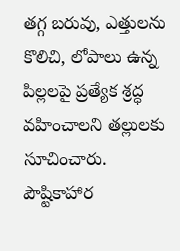తగ్గ బరువు, ఎత్తులను కొలిచి, లోపాలు ఉన్న పిల్లలపై ప్రత్యేక శ్రద్ధ వహించాలని తల్లులకు సూచించారు. పౌష్టికాహార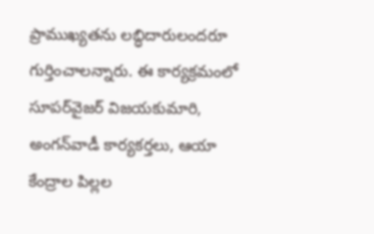ప్రాముఖ్యతను లబ్ధిదారులందరూ గుర్తించాలన్నారు. ఈ కార్యక్రమంలో సూపర్‌వైజర్ విజయకుమారి, అంగన్‌వాడీ కార్యకర్తలు, ఆయా కేంద్రాల పిల్లల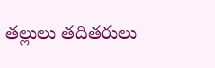తల్లులు తదితరులు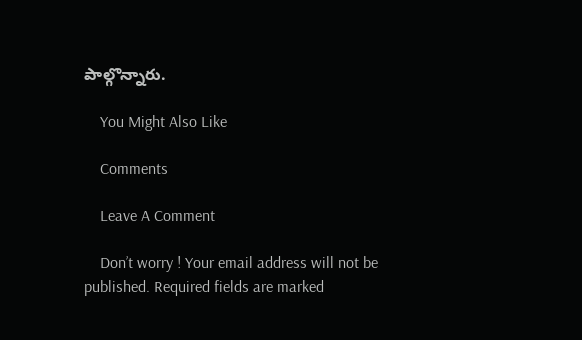పాల్గొన్నారు.

    You Might Also Like

    Comments

    Leave A Comment

    Don’t worry ! Your email address will not be published. Required fields are marked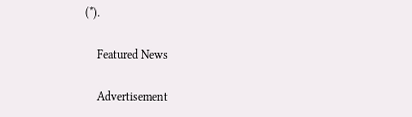(*).

    Featured News

    Advertisement